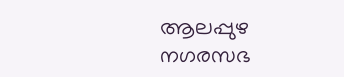ആലപ്പുഴ നഗരസഭ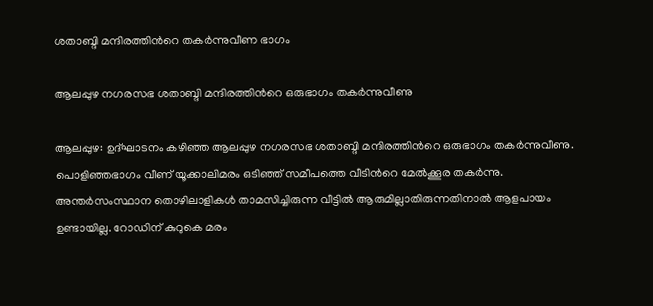ശതാബ്ദി മന്ദിരത്തിന്‍റെ തകര്‍ന്നുവീണ ഭാഗം

ആലപ്പുഴ നഗരസഭ ശതാബ്ദി മന്ദിരത്തിന്‍റെ ഒരുഭാഗം തകര്‍ന്നുവീണു

ആലപ്പുഴ: ഉദ്ഘാടനം കഴിഞ്ഞ ആലപ്പുഴ നഗരസഭ ശതാബ്ദി മന്ദിരത്തിന്‍റെ ഒരുഭാഗം തകര്‍ന്നുവീണു. പൊളിഞ്ഞഭാഗം വീണ് യൂക്കാലിമരം ഒടിഞ്ഞ് സമീപത്തെ വീടിന്‍റെ മേല്‍ക്കൂര തകര്‍ന്നു. അന്തർസംസ്ഥാന തൊഴിലാളികള്‍ താമസിച്ചിരുന്ന വീട്ടില്‍ ആരുമില്ലാതിരുന്നതിനാൽ ആളപായം ഉണ്ടായില്ല. റോഡിന് കുറുകെ മരം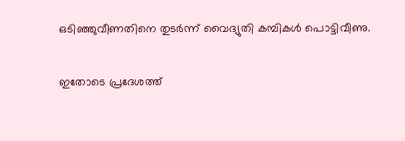ഒടിഞ്ഞുവീണതിനെ തുടര്‍ന്ന് വൈദ്യുതി കമ്പികള്‍ പൊട്ടിവീണു.

ഇതോടെ പ്രദേശത്ത്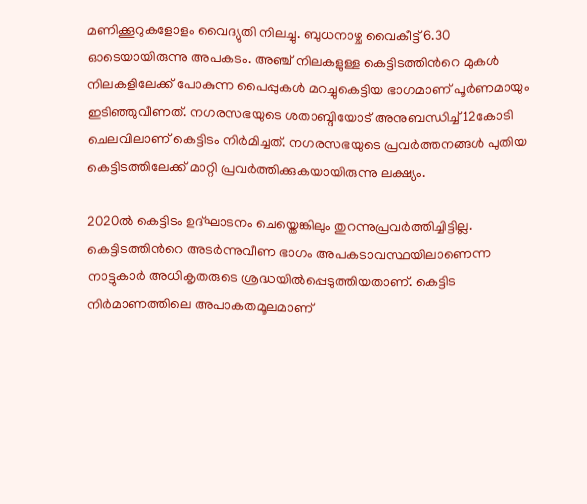മണിക്കൂറുകളോളം വൈദ്യുതി നിലച്ചു. ബുധനാഴ്ച വൈകീട്ട് 6.30 ഓടെയായിരുന്നു അപകടം. അഞ്ച് നിലകളുള്ള കെട്ടിടത്തിന്‍റെ മുകള്‍ നിലകളിലേക്ക് പോകുന്ന പൈപ്പുകള്‍ മറച്ചുകെട്ടിയ ഭാഗമാണ് പൂർണമായും ഇടിഞ്ഞുവീണത്. നഗരസഭയുടെ ശതാബ്ദിയോട് അനുബന്ധിച്ച് 12കോടി ചെലവിലാണ് കെട്ടിടം നിർമിച്ചത്. നഗരസഭയുടെ പ്രവര്‍ത്തനങ്ങള്‍ പുതിയ കെട്ടിടത്തിലേക്ക് മാറ്റി പ്രവര്‍ത്തിക്കുകയായിരുന്നു ലക്ഷ്യം.

2020ൽ കെട്ടിടം ഉദ്ഘാടനം ചെയ്തെങ്കിലും തുറന്നുപ്രവര്‍ത്തിച്ചിട്ടില്ല. കെട്ടിടത്തിന്‍റെ അടര്‍ന്നുവീണ ഭാഗം അപകടാവസ്ഥയിലാണെന്ന നാട്ടുകാര്‍ അധികൃതരുടെ ശ്രദ്ധയില്‍പ്പെടുത്തിയതാണ്. കെട്ടിട നിര്‍മാണത്തിലെ അപാകതമൂലമാണ്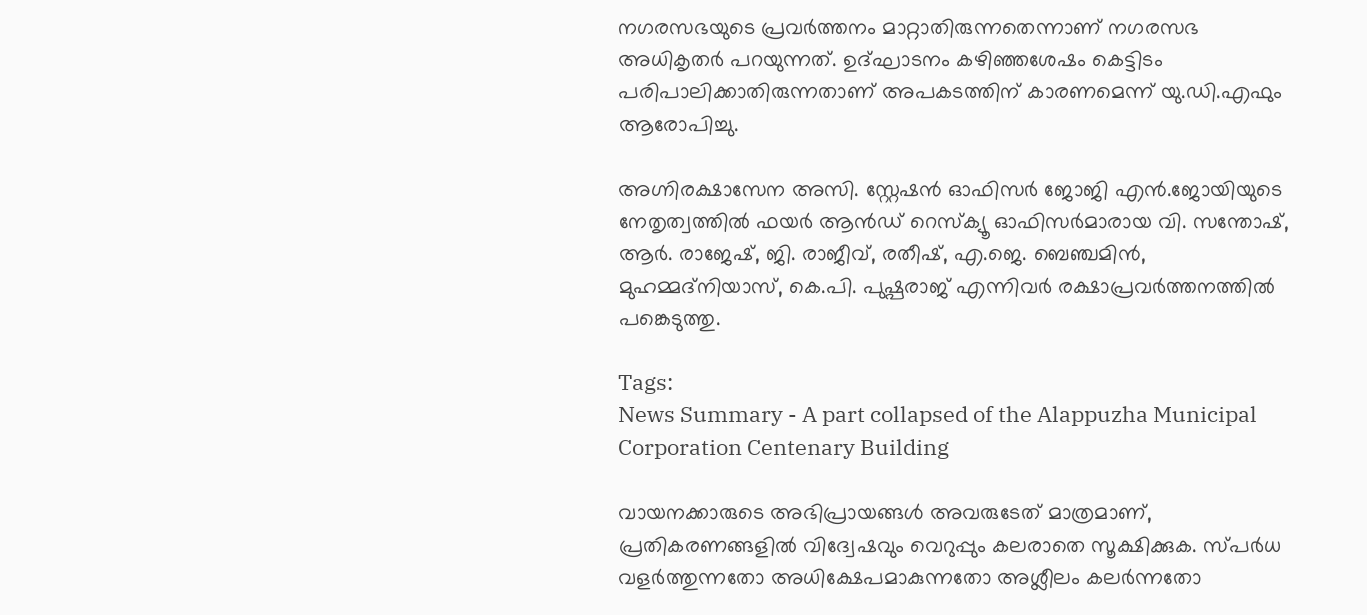നഗരസഭയുടെ പ്രവര്‍ത്തനം മാറ്റാതിരുന്നതെന്നാണ് നഗരസഭ അധികൃതര്‍ പറയുന്നത്. ഉദ്ഘാടനം കഴിഞ്ഞശേഷം കെട്ടിടം പരിപാലിക്കാതിരുന്നതാണ് അപകടത്തിന് കാരണമെന്ന് യു.ഡി.എഫും ആരോപിച്ചു.

അഗ്നിരക്ഷാസേന അസി. സ്റ്റേഷൻ ഓഫിസർ ജോജി എന്‍.ജോയിയുടെ നേതൃത്വത്തിൽ ഫയർ ആൻഡ് റെസ്ക്യൂ ഓഫിസർമാരായ വി. സന്തോഷ്, ആര്‍. രാജേഷ്, ജി. രാജീവ്, രതീഷ്, എ.ജെ. ബെഞ്ചമിൻ, മുഹമ്മദ്നിയാസ്, കെ.പി. പുഷ്പരാജ് എന്നിവർ രക്ഷാപ്രവർത്തനത്തിൽ പങ്കെടുത്തു.

Tags:
News Summary - A part collapsed of the Alappuzha Municipal Corporation Centenary Building

വായനക്കാരുടെ അഭിപ്രായങ്ങള്‍ അവരുടേത് മാത്രമാണ്, പ്രതികരണങ്ങളിൽ വിദ്വേഷവും വെറുപ്പും കലരാതെ സൂക്ഷിക്കുക. സ്പർധ വളർത്തുന്നതോ അധിക്ഷേപമാകുന്നതോ അശ്ലീലം കലർന്നതോ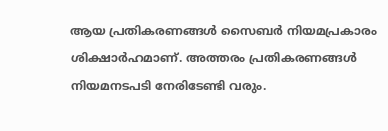ആയ പ്രതികരണങ്ങൾ സൈബർ നിയമപ്രകാരം ശിക്ഷാർഹമാണ്. അത്തരം പ്രതികരണങ്ങൾ നിയമനടപടി നേരിടേണ്ടി വരും.